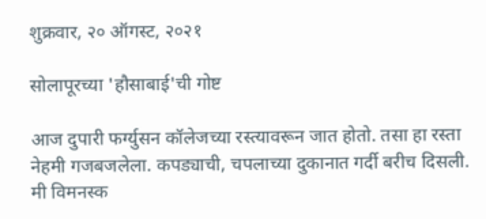शुक्रवार, २० ऑगस्ट, २०२१

सोलापूरच्या 'हौसाबाई'ची गोष्ट

आज दुपारी फर्ग्युसन कॉलेजच्या रस्त्यावरून जात होतो. तसा हा रस्ता नेहमी गजबजलेला. कपड्याची, चपलाच्या दुकानात गर्दी बरीच दिसली. मी विमनस्क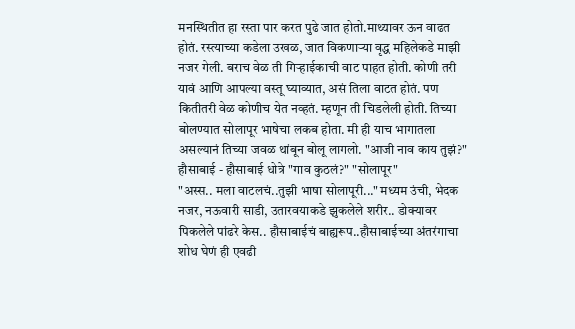मनस्थितीत हा रस्ता पार करत पुढे जात होतो.माथ्यावर ऊन वाढत होतं. रस्त्याच्या कडेला उखळ, जात विकणाऱ्या वृद्ध महिलेकडे माझी नजर गेली. बराच वेळ ती गिऱ्हाईकाची वाट पाहत होती. कोणी तरी यावं आणि आपल्या वस्तू घ्याव्यात, असं तिला वाटत होतं. पण कितीतरी वेळ कोणीच येत नव्हतं. म्हणून ती चिडलेली होती. तिच्या बोलण्यात सोलापूर भाषेचा लकब होता. मी ही याच भागातला असल्यानं तिच्या जवळ थांबून बोलू लागलो. "आजी नाव काय तुझं?" हौसाबाई - हौसाबाई धोत्रे "गाव कुठलं?" "सोलापूर"
"अस्स.. मला वाटलचं..तुझी भाषा सोलापूरी..." मध्यम उंची, भेदक नजर, नऊवारी साडी, उतारवयाकडे झुकलेले शरीर.. डोक्यावर पिकलेले पांढरे केस.. हौसाबाईचं बाह्यरूप..हौसाबाईच्या अंतरंगाचा शोध घेणं ही एवढी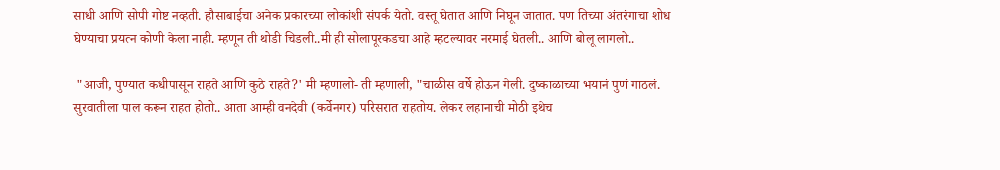साधी आणि सोपी गोष्ट नव्हती. हौसाबाईचा अनेक प्रकारच्या लोकांशी संपर्क येतो. वस्तू घेतात आणि निघून जातात. पण तिच्या अंतरंगाचा शोध घेण्याचा प्रयत्न कोणी केला नाही. म्हणून ती थोडी चिडली..मी ही सोलापूरकडचा आहे म्हटल्यावर नरमाई घेतली.. आणि बोलू लागलो..

 "आजी, पुण्यात कधीपासून राहते आणि कुठे राहते?' मी म्हणालो- ती म्हणाली, "चाळीस वर्षे होऊन गेली. दुष्काळाच्या भयानं पुणं गाठलं. सुरवातीला पाल करून राहत होतो.. आता आम्ही वनदेवी (कर्वेनगर) परिसरात राहतोय. लेकर लहानाची मोठी इथेच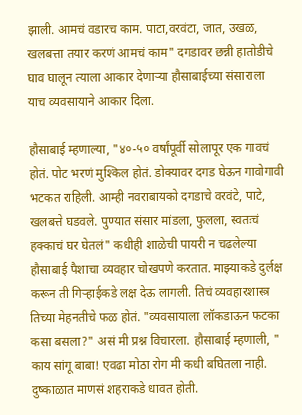झाली. आमचं वडारच काम. पाटा,वरवंटा, जात, उखळ, खलबत्ता तयार करणं आमचं काम" दगडावर छन्नी हातोडीचे घाव घालून त्याला आकार देणाऱ्या हौसाबाईच्या संसाराला याच व्यवसायाने आकार दिला.

हौसाबाई म्हणाल्या, "४०-५० वर्षांपूर्वी सोलापूर एक गावचं होतं. पोट भरणं मुश्किल होतं. डोक्यावर दगड घेऊन गावोगावी भटकत राहिली. आम्ही नवराबायको दगडाचे वरवंटे, पाटे, खलबत्ते घडवले. पुण्यात संसार मांडला, फुलला, स्वतःचं हक्काचं घर घेतलं" कधीही शाळेची पायरी न चढलेल्या हौसाबाई पैशाचा व्यवहार चोखपणे करतात. माझ्याकडे दुर्लक्ष करून ती गिऱ्हाईकडे लक्ष देऊ लागली. तिचं व्यवहारशास्त्र तिच्या मेहनतीचे फळ होतं. "व्यवसायाला लॉकडाऊन फटका कसा बसला?" असं मी प्रश्न विचारला. हौसाबाई म्हणाली, " काय सांगू बाबा! एवढा मोठा रोग मी कधी बघितला नाही. दुष्काळात माणसं शहराकडे धावत होती.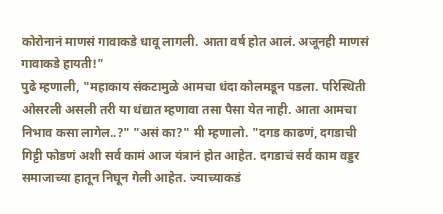कोरोनानं माणसं गावाकडे धावू लागली. आता वर्ष होत आलं. अजूनही माणसं गावाकडे हायती!"
पुढे म्हणाली, "महाकाय संकटामुळे आमचा धंदा कोलमडून पडला. परिस्थिती ओसरली असली तरी या धंद्यात म्हणावा तसा पैसा येत नाही. आता आमचा निभाव कसा लागेल..?" "असं का?" मी म्हणालो. "दगड काढणं, दगडाची गिट्टी फोडणं अशी सर्व कामं आज यंत्रानं होत आहेत. दगडाचं सर्व काम वड्डर समाजाच्या हातून निघून गेली आहेत. ज्याच्याकडं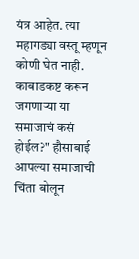यंत्र आहेत. त्या महागड्या वस्तू म्हणून कोणी घेत नाही. काबाडकष्ट करून जगणाऱ्या या समाजाचं कसं होईल?" हौसाबाई आपल्या समाजाची चिंता बोलून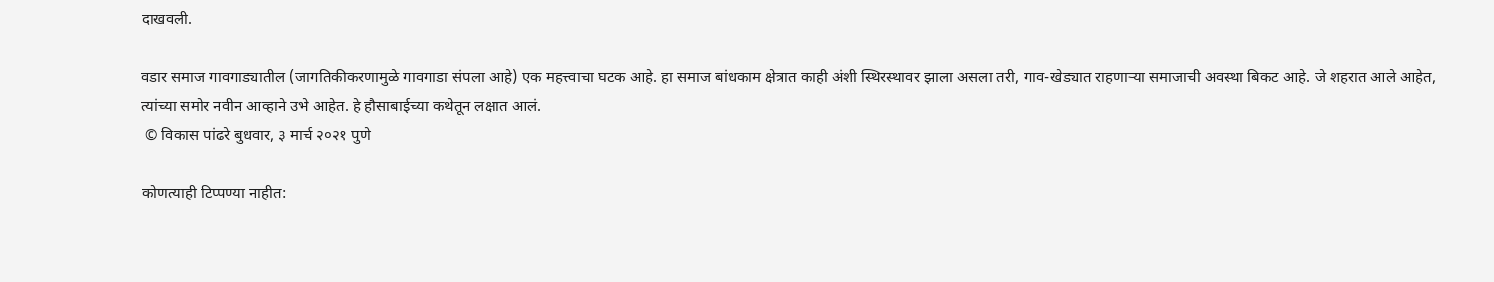दाखवली.

वडार समाज गावगाड्यातील (जागतिकीकरणामुळे गावगाडा संपला आहे) एक महत्त्वाचा घटक आहे. हा समाज बांधकाम क्षेत्रात काही अंशी स्थिरस्थावर झाला असला तरी, गाव-खेड्यात राहणाऱ्या समाजाची अवस्था बिकट आहे. जे शहरात आले आहेत, त्यांच्या समोर नवीन आव्हाने उभे आहेत. हे हौसाबाईच्या कथेतून लक्षात आलं.
 © विकास पांढरे बुधवार, ३ मार्च २०२१ पुणे

कोणत्याही टिप्पण्‍या नाहीत: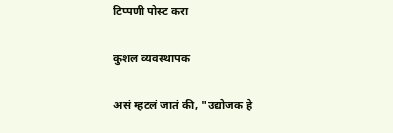टिप्पणी पोस्ट करा

कुशल व्यवस्थापक

असं म्हटलं जातं की, "उद्योजक हे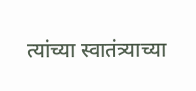त्यांच्या स्वातंत्र्याच्या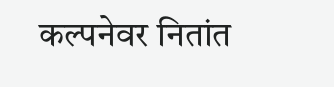कल्पनेवर नितांत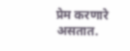प्रेम करणारे असतात.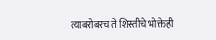त्याबरोबरच ते शिस्तीचे भोक्तेही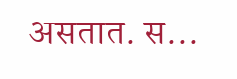असतात. स...